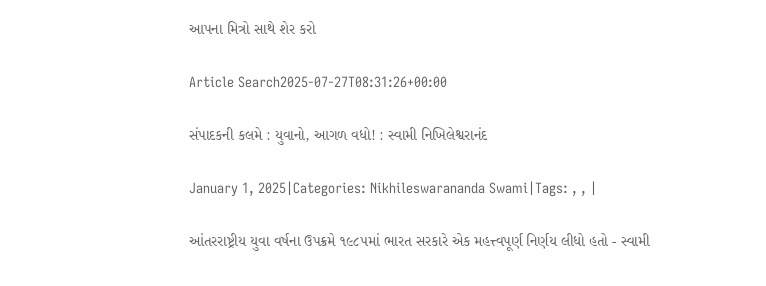આપના મિત્રો સાથે શેર કરો

Article Search2025-07-27T08:31:26+00:00

સંપાદકની કલમે : યુવાનો, આગળ વધો! : સ્વામી નિખિલેશ્વરાનંદ

January 1, 2025|Categories: Nikhileswarananda Swami|Tags: , , |

આંતરરાષ્ટ્રીય યુવા વર્ષના ઉપક્રમે ૧૯૮૫માં ભારત સરકારે એક મહત્ત્વપૂર્ણ નિર્ણય લીધો હતો - સ્વામી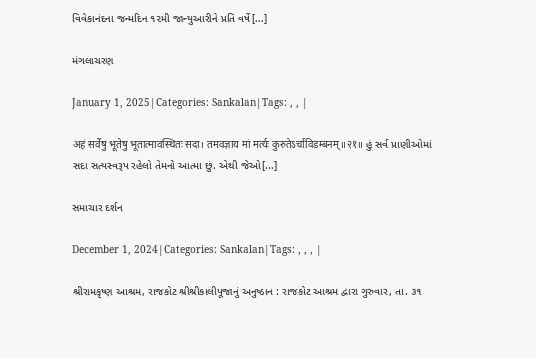વિવેકાનંદના જન્મદિન ૧૨મી જાન્યુઆરીને પ્રતિ વર્ષે[...]

મંગલાચરણ

January 1, 2025|Categories: Sankalan|Tags: , , |

अहं सर्वेषु भूतेषु भूतात्मावस्थितः सदा। तमवज्ञाय मां मर्त्यः कुरुतेऽर्चाविडम्बनम्॥२१॥ હું સર્વ પ્રાણીઓમાં સદા સત્યસ્વરૂપ રહેલો તેમનો આત્મા છું. એથી જેઓ[...]

સમાચાર દર્શન

December 1, 2024|Categories: Sankalan|Tags: , , , |

શ્રીરામકૃષ્ણ આશ્રમ, રાજકોટ શ્રીશ્રીકાલીપૂજાનું અનુષ્ઠાન : રાજકોટ આશ્રમ દ્વારા ગુરુવાર, તા. ૩૧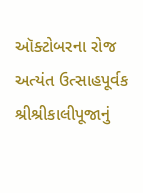ઑક્ટોબરના રોજ અત્યંત ઉત્સાહપૂર્વક શ્રીશ્રીકાલીપૂજાનું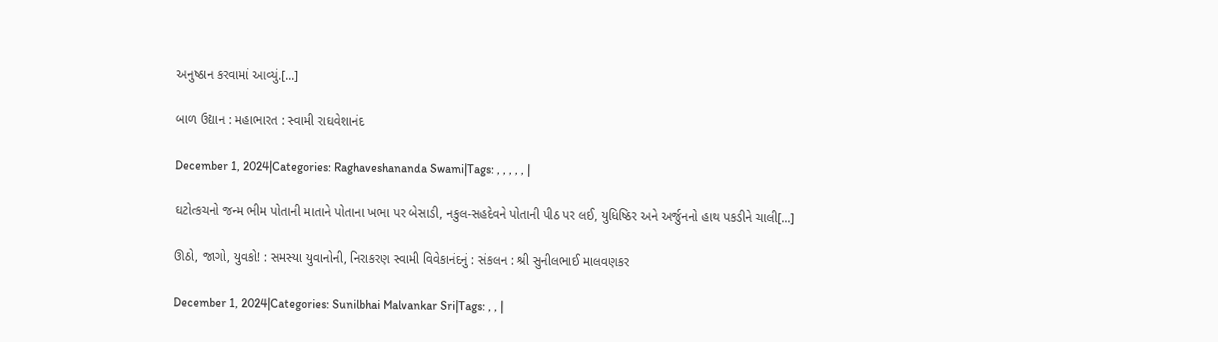અનુષ્ઠાન કરવામાં આવ્યું.[...]

બાળ ઉદ્યાન : મહાભારત : સ્વામી રાઘવેશાનંદ

December 1, 2024|Categories: Raghaveshananda Swami|Tags: , , , , , |

ઘટોત્કચનો જન્મ ભીમ પોતાની માતાને પોતાના ખભા પર બેસાડી, નકુલ-સહદેવને પોતાની પીઠ પર લઈ, યુધિષ્ઠિર અને અર્જુનનો હાથ પકડીને ચાલી[...]

ઊઠો, જાગો, યુવકો! : સમસ્યા યુવાનોની, નિરાકરણ સ્વામી વિવેકાનંદનું : સંકલન : શ્રી સુનીલભાઈ માલવણકર

December 1, 2024|Categories: Sunilbhai Malvankar Sri|Tags: , , |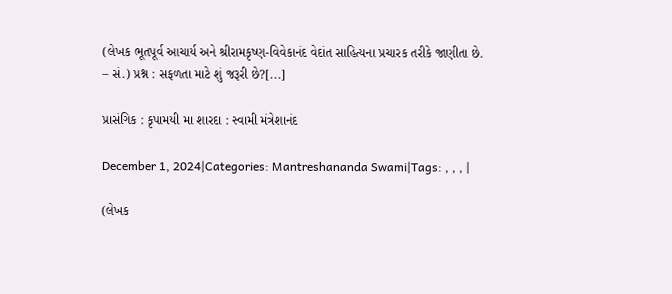(લેખક ભૂતપૂર્વ આચાર્ય અને શ્રીરામકૃષ્ણ-વિવેકાનંદ વેદાંત સાહિત્યના પ્રચારક તરીકે જાણીતા છે. – સં.) પ્રશ્ન : સફળતા માટે શું જરૂરી છે?[...]

પ્રાસંગિક : કૃપામયી મા શારદા : સ્વામી મંત્રેશાનંદ

December 1, 2024|Categories: Mantreshananda Swami|Tags: , , , |

(લેખક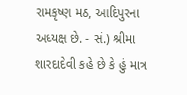રામકૃષ્ણ મઠ, આદિપુરના અધ્યક્ષ છે. - સં.) શ્રીમા શારદાદેવી કહે છે કે હું માત્ર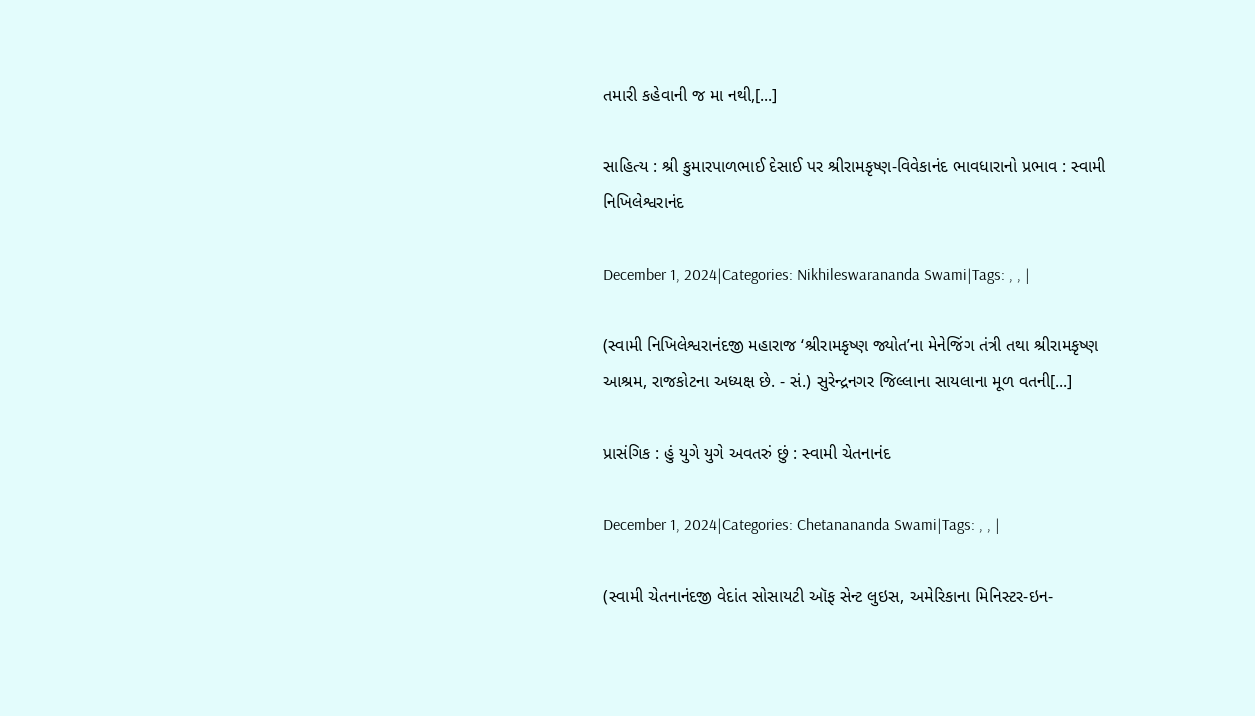તમારી કહેવાની જ મા નથી,[...]

સાહિત્ય : શ્રી કુમારપાળભાઈ દેસાઈ પર શ્રીરામકૃષ્ણ-વિવેકાનંદ ભાવધારાનો પ્રભાવ : સ્વામી નિખિલેશ્વરાનંદ

December 1, 2024|Categories: Nikhileswarananda Swami|Tags: , , |

(સ્વામી નિખિલેશ્વરાનંદજી મહારાજ ‘શ્રીરામકૃષ્ણ જ્યોત’ના મેનેજિંગ તંત્રી તથા શ્રીરામકૃષ્ણ આશ્રમ, રાજકોટના અધ્યક્ષ છે. - સં.) સુરેન્દ્રનગર જિલ્લાના સાયલાના મૂળ વતની[...]

પ્રાસંગિક : હું યુગે યુગે અવતરું છું : સ્વામી ચેતનાનંદ

December 1, 2024|Categories: Chetanananda Swami|Tags: , , |

(સ્વામી ચેતનાનંદજી વેદાંત સોસાયટી ઑફ સેન્ટ લુઇસ, અમેરિકાના મિનિસ્ટર-ઇન-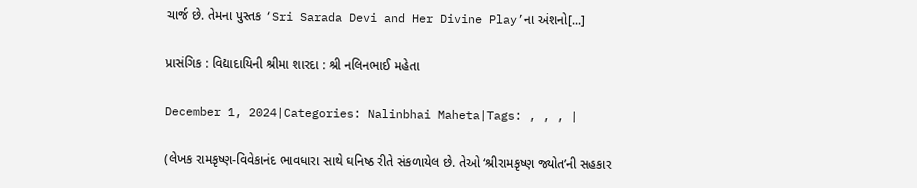ચાર્જ છે. તેમના પુસ્તક ‘Sri Sarada Devi and Her Divine Play’ના અંશનો[...]

પ્રાસંગિક : વિદ્યાદાયિની શ્રીમા શારદા : શ્રી નલિનભાઈ મહેતા

December 1, 2024|Categories: Nalinbhai Maheta|Tags: , , , |

(લેખક રામકૃષ્ણ-વિવેકાનંદ ભાવધારા સાથે ઘનિષ્ઠ રીતે સંકળાયેલ છે. તેઓ ‘શ્રીરામકૃષ્ણ જ્યોત’ની સહકાર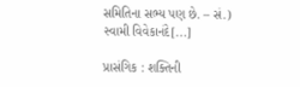સમિતિના સભ્ય પણ છે. – સં.) સ્વામી વિવેકાનંદે[...]

પ્રાસંગિક : શક્તિની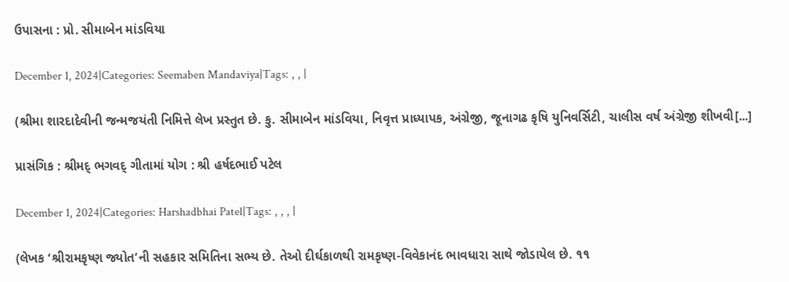ઉપાસના : પ્રો. સીમાબેન માંડવિયા

December 1, 2024|Categories: Seemaben Mandaviya|Tags: , , |

(શ્રીમા શારદાદેવીની જન્મજયંતી નિમિત્તે લેખ પ્રસ્તુત છે. કુ. સીમાબેન માંડવિયા, નિવૃત્ત પ્રાધ્યાપક, અંગ્રેજી, જૂનાગઢ કૃષિ યુનિવર્સિટી, ચાલીસ વર્ષ અંગ્રેજી શીખવી[...]

પ્રાસંગિક : શ્રીમદ્‌ ભગવદ્‌ ગીતામાં યોગ : શ્રી હર્ષદભાઈ પટેલ

December 1, 2024|Categories: Harshadbhai Patel|Tags: , , , |

(લેખક ‘શ્રીરામકૃષ્ણ જ્યોત’ની સહકાર સમિતિના સભ્ય છે. તેઓ દીર્ઘકાળથી રામકૃષ્ણ-વિવેકાનંદ ભાવધારા સાથે જોડાયેલ છે. ૧૧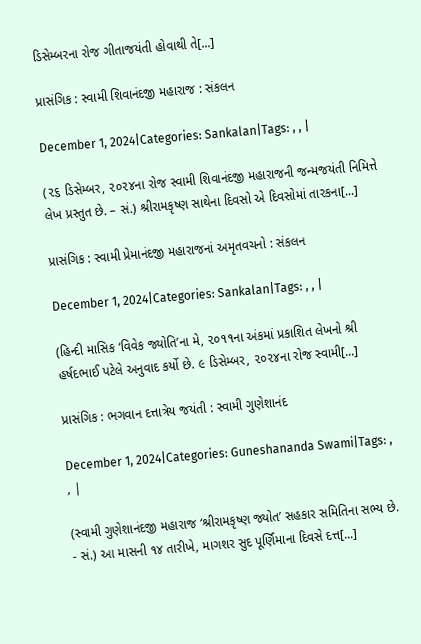ડિસેમ્બરના રોજ ગીતાજયંતી હોવાથી તે[...]

પ્રાસંગિક : સ્વામી શિવાનંદજી મહારાજ : સંકલન

December 1, 2024|Categories: Sankalan|Tags: , , |

(૨૬ ડિસેમ્બર, ૨૦૨૪ના રોજ સ્વામી શિવાનંદજી મહારાજની જન્મજયંતી નિમિત્તે લેખ પ્રસ્તુત છે. – સં.) શ્રીરામકૃષ્ણ સાથેના દિવસો એ દિવસોમાં તારકના[...]

પ્રાસંગિક : સ્વામી પ્રેમાનંદજી મહારાજનાં અમૃતવચનો : સંકલન

December 1, 2024|Categories: Sankalan|Tags: , , |

(હિન્દી માસિક ‘વિવેક જ્યોતિ’ના મે, ૨૦૧૧ના અંકમાં પ્રકાશિત લેખનો શ્રી હર્ષદભાઈ પટેલે અનુવાદ કર્યો છે. ૯ ડિસેમ્બર, ૨૦૨૪ના રોજ સ્વામી[...]

પ્રાસંગિક : ભગવાન દત્તાત્રેય જયંતી : સ્વામી ગુણેશાનંદ

December 1, 2024|Categories: Guneshananda Swami|Tags: , , |

(સ્વામી ગુણેશાનંદજી મહારાજ ‘શ્રીરામકૃષ્ણ જ્યોત’ સહકાર સમિતિના સભ્ય છે. - સં.) આ માસની ૧૪ તારીખે, માગશર સુદ પૂર્ણિમાના દિવસે દત્ત[...]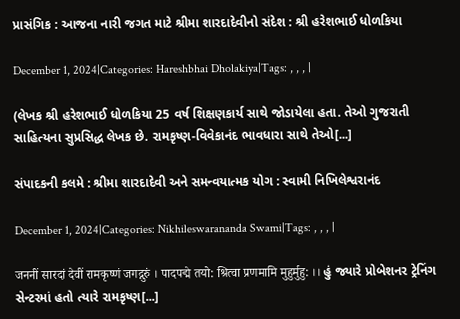પ્રાસંગિક : આજના નારી જગત માટે શ્રીમા શારદાદેવીનો સંદેશ : શ્રી હરેશભાઈ ધોળકિયા

December 1, 2024|Categories: Hareshbhai Dholakiya|Tags: , , , |

(લેખક શ્રી હરેશભાઈ ધોળકિયા 25 વર્ષ શિક્ષણકાર્ય સાથે જોડાયેલા હતા. તેઓ ગુજરાતી સાહિત્યના સુપ્રસિદ્ધ લેખક છે. રામકૃષ્ણ-વિવેકાનંદ ભાવધારા સાથે તેઓ[...]

સંપાદકની કલમે : શ્રીમા શારદાદેવી અને સમન્વયાત્મક યોગ : સ્વામી નિખિલેશ્વરાનંદ

December 1, 2024|Categories: Nikhileswarananda Swami|Tags: , , , |

जननीं सारदां देवीं रामकृष्णं जगद्गुरुं । पादपद्मे तयो: श्रित्वा प्रणमामि मुहुर्मुहु: ।। હું જ્યારે પ્રોબેશનર ટ્રેનિંગ સેન્ટરમાં હતો ત્યારે રામકૃષ્ણ[...]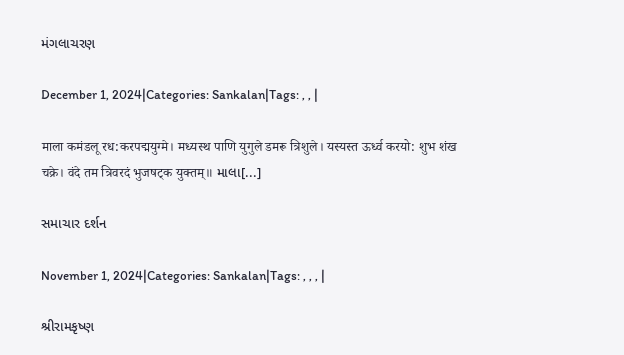મંગલાચરણ

December 1, 2024|Categories: Sankalan|Tags: , , |

माला कमंडलू रध:करपद्मयुग्मे। मध्यस्थ पाणि युगुले डमरू त्रिशुले। यस्यस्त ऊर्ध्व करयो: शुभ शंख चक्रे। वंदे तम त्रिवरदं भुजषट्क युक्तम्॥ માલા[...]

સમાચાર દર્શન

November 1, 2024|Categories: Sankalan|Tags: , , , |

શ્રીરામકૃષ્ણ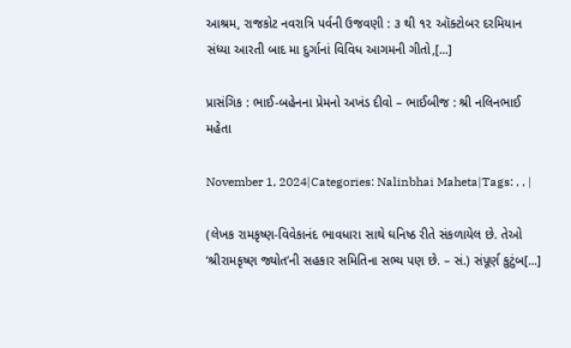આશ્રમ, રાજકોટ નવરાત્રિ પર્વની ઉજવણી : ૩ થી ૧૨ ઑક્ટોબર દરમિયાન સંધ્યા આરતી બાદ મા દુર્ગાનાં વિવિધ આગમની ગીતો,[...]

પ્રાસંગિક : ભાઈ-બહેનના પ્રેમનો અખંડ દીવો – ભાઈબીજ : શ્રી નલિનભાઈ મહેતા

November 1, 2024|Categories: Nalinbhai Maheta|Tags: , , |

(લેખક રામકૃષ્ણ-વિવેકાનંદ ભાવધારા સાથે ઘનિષ્ઠ રીતે સંકળાયેલ છે. તેઓ ‘શ્રીરામકૃષ્ણ જ્યોત’ની સહકાર સમિતિના સભ્ય પણ છે. – સં.) સંપૂર્ણ કુટુંબ[...]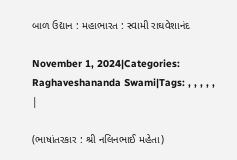બાળ ઉદ્યાન : મહાભારત : સ્વામી રાઘવેશાનંદ

November 1, 2024|Categories: Raghaveshananda Swami|Tags: , , , , , |

(ભાષાંતરકાર : શ્રી નલિનભાઈ મહેતા)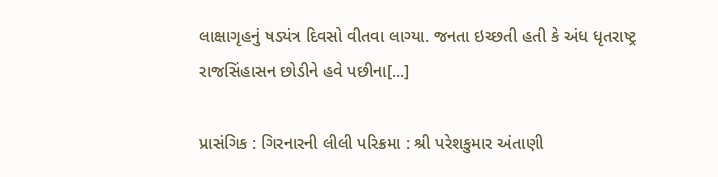લાક્ષાગૃહનું ષડ્યંત્ર દિવસો વીતવા લાગ્યા. જનતા ઇચ્છતી હતી કે અંધ ધૃતરાષ્ટ્ર રાજસિંહાસન છોડીને હવે પછીના[...]

પ્રાસંગિક : ગિરનારની લીલી પરિક્રમા : શ્રી પરેશકુમાર અંતાણી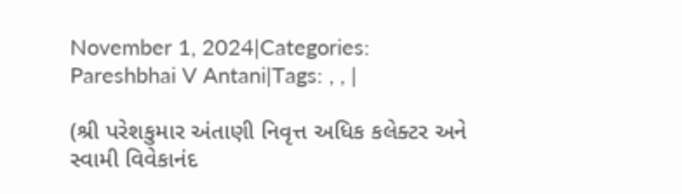November 1, 2024|Categories: Pareshbhai V Antani|Tags: , , |

(શ્રી પરેશકુમાર અંતાણી નિવૃત્ત અધિક કલેક્ટર અને સ્વામી વિવેકાનંદ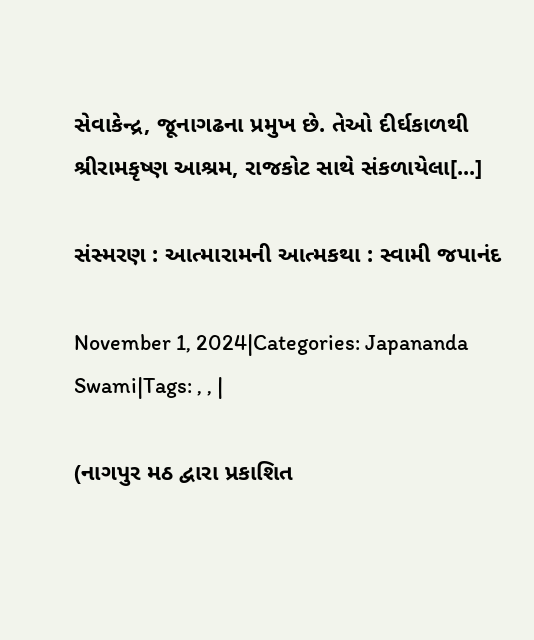સેવાકેન્દ્ર, જૂનાગઢના પ્રમુખ છે. તેઓ દીર્ઘકાળથી શ્રીરામકૃષ્ણ આશ્રમ, રાજકોટ સાથે સંકળાયેલા[...]

સંસ્મરણ : આત્મારામની આત્મકથા : સ્વામી જપાનંદ

November 1, 2024|Categories: Japananda Swami|Tags: , , |

(નાગપુર મઠ દ્વારા પ્રકાશિત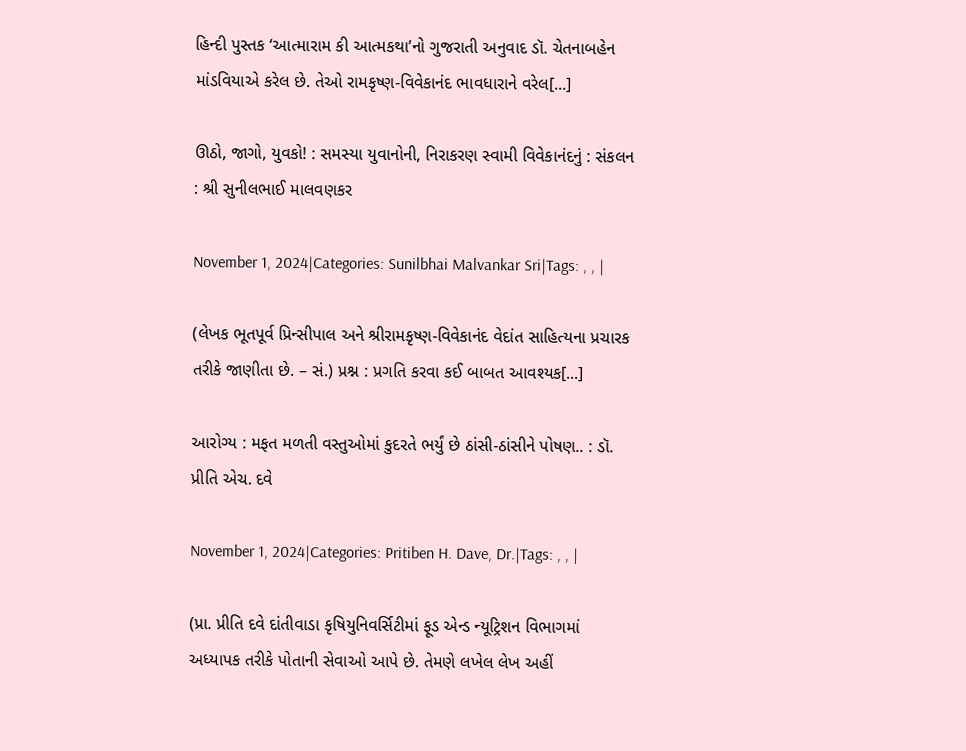હિન્દી પુસ્તક ‘આત્મારામ કી આત્મકથા’નો ગુજરાતી અનુવાદ ડૉ. ચેતનાબહેન માંડવિયાએ કરેલ છે. તેઓ રામકૃષ્ણ-વિવેકાનંદ ભાવધારાને વરેલ[...]

ઊઠો, જાગો, યુવકો! : સમસ્યા યુવાનોની, નિરાકરણ સ્વામી વિવેકાનંદનું : સંકલન : શ્રી સુનીલભાઈ માલવણકર

November 1, 2024|Categories: Sunilbhai Malvankar Sri|Tags: , , |

(લેખક ભૂતપૂર્વ પ્રિન્સીપાલ અને શ્રીરામકૃષ્ણ-વિવેકાનંદ વેદાંત સાહિત્યના પ્રચારક તરીકે જાણીતા છે. – સં.) પ્રશ્ન : પ્રગતિ કરવા કઈ બાબત આવશ્યક[...]

આરોગ્ય : મફત મળતી વસ્તુઓમાં કુદરતે ભર્યું છે ઠાંસી-ઠાંસીને પોષણ.. : ડૉ. પ્રીતિ એચ. દવે

November 1, 2024|Categories: Pritiben H. Dave, Dr.|Tags: , , |

(પ્રા. પ્રીતિ દવે દાંતીવાડા કૃષિયુનિવર્સિટીમાં ફૂડ એન્ડ ન્યૂટ્રિશન વિભાગમાં અધ્યાપક તરીકે પોતાની સેવાઓ આપે છે. તેમણે લખેલ લેખ અહીં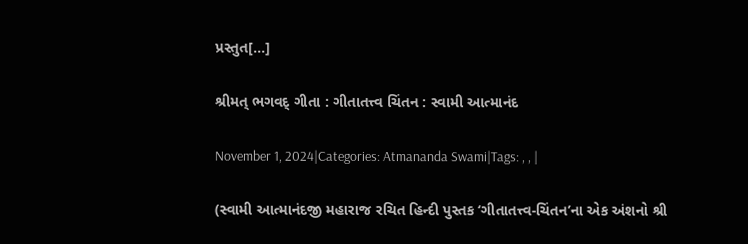પ્રસ્તુત[...]

શ્રીમત્‌ ભગવદ્‌ ગીતા : ગીતાતત્ત્વ ચિંતન : સ્વામી આત્માનંદ

November 1, 2024|Categories: Atmananda Swami|Tags: , , |

(સ્વામી આત્માનંદજી મહારાજ રચિત હિન્દી પુસ્તક ‘ગીતાતત્ત્વ-ચિંતન’ના એક અંશનો શ્રી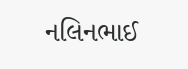નલિનભાઈ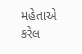મહેતાએ કરેલ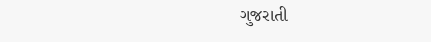ગુજરાતી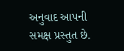અનુવાદ આપની સમક્ષ પ્રસ્તુત છે.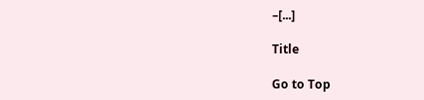–[...]

Title

Go to Top